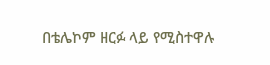በቴሌኮም ዘርፉ ላይ የሚስተዋሉ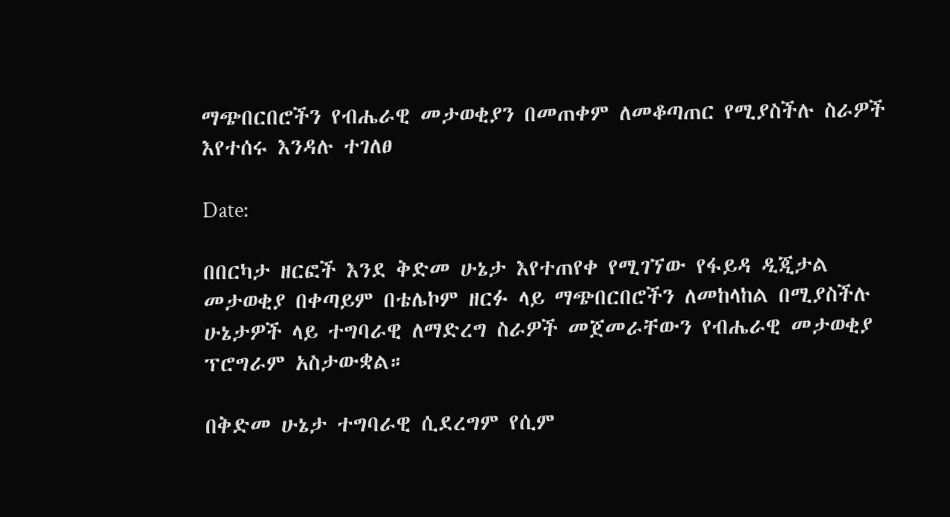ማጭበርበሮችን የብሔራዊ መታወቂያን በመጠቀም ለመቆጣጠር የሚያስችሉ ስራዎች እየተሰሩ እንዳሉ ተገለፀ

Date:

በበርካታ ዘርፎች እንደ ቅድመ ሁኔታ እየተጠየቀ የሚገኘው የፋይዳ ዲጂታል መታወቂያ በቀጣይም በቴሌኮም ዘርፉ ላይ ማጭበርበሮችን ለመከላከል በሚያስችሉ ሁኔታዎች ላይ ተግባራዊ ለማድረግ ስራዎች መጀመራቸውን የብሔራዊ መታወቂያ ፕሮግራም አስታውቋል።

በቅድመ ሁኔታ ተግባራዊ ሲደረግም የሲም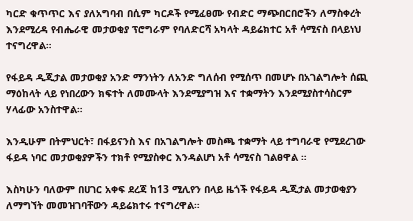ካርድ ቁጥጥር እና ያለአግባብ በሲም ካርዶች የሚፈፀሙ የብድር ማጭበርበሮችን ለማስቀረት እንደሚረዳ የብሔራዊ መታወቂያ ፕሮግራም የባለድርሻ አካላት ዳይሬክተር አቶ ሳሚናስ በላይነህ ተናግረዋል።

የፋይዳ ዲጂታል መታወቂያ አንድ ማንነትን ለአንድ ግለሰብ የሚሰጥ በመሆኑ በአገልግሎት ሰጪ ማዕከላት ላይ የነበረውን ክፍተት ለመሙላት እንደሚያግዝ እና ተቋማትን እንደሚያስተሳስርም ሃላፊው አንስተዋል።

እንዲሁም በትምህርት፣ በፋይናንስ እና በአገልግሎት መስጫ ተቋማት ላይ ተግባራዊ የሚደረገው ፋይዳ ነባር መታወቂያዎችን ተክቶ የሚያስቀር እንዳልሆነ አቶ ሳሚናስ ገልፀዋል ።

እስካሁን ባለውም በሀገር አቀፍ ደረጃ ከ13 ሚሊየን በላይ ዜጎች የፋይዳ ዲጂታል መታወቂያን ለማግኘት መመዝገባቸውን ዳይሬክተሩ ተናግረዋል።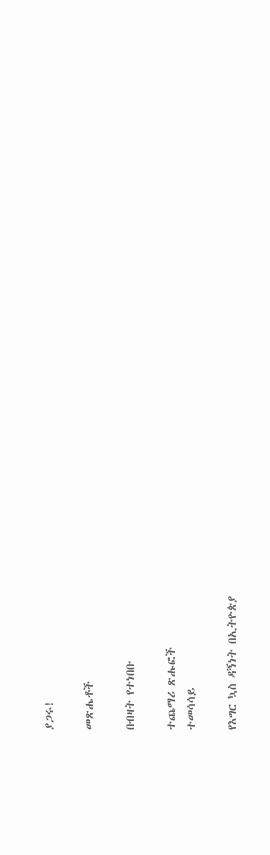ያጋሩ!

መጽሔቶች

በብዛት የተነበቡ

ተጨማሪ ጽሑፎች
ተመሳሳይ

የእግር ኳስ ዳኝነት በኢትዮጵያ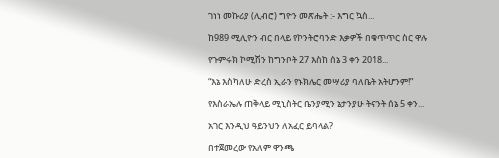ገነነ መኩሪያ (ሊብሮ) ግዮን መጽሔት :- እግር ኳስ...

ከ989 ሚሊዮን ብር በላይ የኮንትሮባንድ እቃዎች በቁጥጥር ስር ዋሉ

የጉምሩክ ኮሚሽን ከግንቦት 27 እስከ ሰኔ 3 ቀን 2018...

“እኔ እስካለሁ ድረስ ኢራን የኑክሌር መሣሪያ ባለቤት አትሆንም!”

የእስራኤሉ ጠቅላይ ሚኒስትር ቤንያሚን ኔታንያሁ ትናንት ሰኔ 5 ቀን...

አገር እንዲህ ዓይንህን ለአፈር ይባላል?

በተጀመረው የአለም ዋንጫ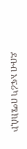ደቡብ አፍሪካ በሜክሲኮ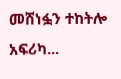መሸነፏን ተከትሎ አፍሪካ...